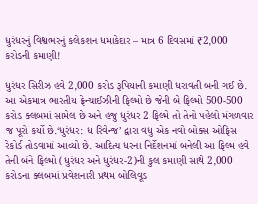ધુરંધરનું વિશ્વભરનું કલેકશન ધમાકેદાર – માત્ર 6 દિવસમાં ₹2,000 કરોડની કમાણી!

ધુરંધર સિરીઝ હવે 2,000 કરોડ રૂપિયાની કમાણી ધરાવતી બની ગઈ છે. આ એકમાત્ર ભારતીય ફ્રેન્ચાઈઝીની ફિલ્મો છે જેની બે ફિલ્મો 500-500 કરોડ ક્લબમાં સામેલ છે અને હજુ ધુરંધર 2 ફિલ્મે તો તેનો પહેલો મંગળવાર જ પૂરો કર્યો છે.‘ધુરંધર: ધ રિવેન્જ’ દ્વારા વધુ એક નવો બોક્સ ઓફિસ રેકોર્ડ તોડવામાં આવ્યો છે. આદિત્ય ધરના નિર્દેશનમાં બનેલી આ ફિલ્મ હવે તેની બંને ફિલ્મો (ધુરંધર અને ધુરંધર-2)ની કુલ કમાણી સાથે 2,000 કરોડના ક્લબમાં પ્રવેશનારી પ્રથમ બોલિવૂડ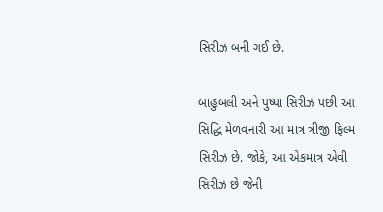સિરીઝ બની ગઈ છે.

બાહુબલી અને પુષ્પા સિરીઝ પછી આ સિદ્ધિ મેળવનારી આ માત્ર ત્રીજી ફિલ્મ સિરીઝ છે. જોકે, આ એકમાત્ર એવી સિરીઝ છે જેની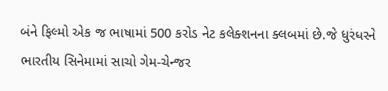બંને ફિલ્મો એક જ ભાષામાં 500 કરોડ નેટ કલેક્શનના ક્લબમાં છે.જે ધુરંધરને ભારતીય સિનેમામાં સાચો ગેમ-ચેન્જર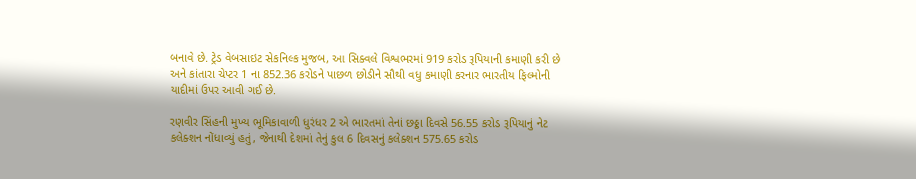બનાવે છે. ટ્રેડ વેબસાઇટ સેકનિલ્ક મુજબ, આ સિક્વલે વિશ્વભરમાં 919 કરોડ રૂપિયાની કમાણી કરી છે અને કાંતારા ચેપ્ટર 1 ના 852.36 કરોડને પાછળ છોડીને સૌથી વધુ કમાણી કરનાર ભારતીય ફિલ્મોની યાદીમાં ઉપર આવી ગઈ છે.

રણવીર સિંહની મુખ્ય ભૂમિકાવાળી ધુરંધર 2 એ ભારતમાં તેનાં છઠ્ઠા દિવસે 56.55 કરોડ રૂપિયાનું નેટ કલેક્શન નોંધાવ્યું હતું, જેનાથી દેશમાં તેનું કુલ 6 દિવસનું કલેક્શન 575.65 કરોડ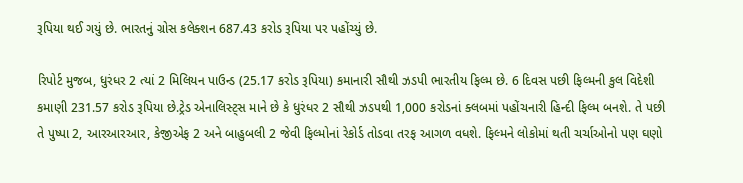રૂપિયા થઈ ગયું છે. ભારતનું ગ્રોસ કલેક્શન 687.43 કરોડ રૂપિયા પર પહોંચ્યું છે.

રિપોર્ટ મુજબ, ધુરંધર 2 ત્યાં 2 મિલિયન પાઉન્ડ (25.17 કરોડ રૂપિયા) કમાનારી સૌથી ઝડપી ભારતીય ફિલ્મ છે. 6 દિવસ પછી ફિલ્મની કુલ વિદેશી કમાણી 231.57 કરોડ રૂપિયા છે.ટ્રેડ એનાલિસ્ટ્સ માને છે કે ધુરંધર 2 સૌથી ઝડપથી 1,000 કરોડનાં ક્લબમાં પહોંચનારી હિન્દી ફિલ્મ બનશે. તે પછી તે પુષ્પા 2, આરઆરઆર, કેજીએફ 2 અને બાહુબલી 2 જેવી ફિલ્મોનાં રેકોર્ડ તોડવા તરફ આગળ વધશે. ફિલ્મને લોકોમાં થતી ચર્ચાઓનો પણ ઘણો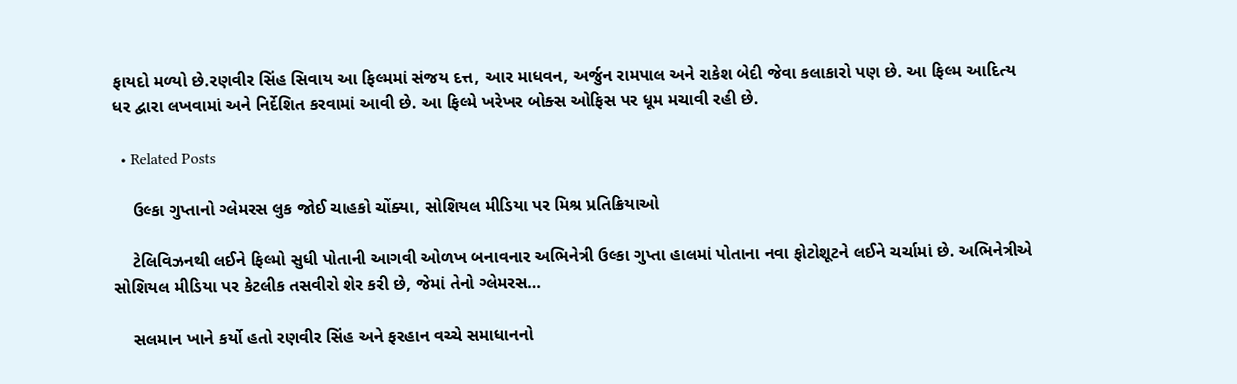ફાયદો મળ્યો છે.રણવીર સિંહ સિવાય આ ફિલ્મમાં સંજય દત્ત, આર માધવન, અર્જુન રામપાલ અને રાકેશ બેદી જેવા કલાકારો પણ છે. આ ફિલ્મ આદિત્ય ધર દ્વારા લખવામાં અને નિર્દેશિત કરવામાં આવી છે. આ ફિલ્મે ખરેખર બોક્સ ઓફિસ પર ધૂમ મચાવી રહી છે.

  • Related Posts

    ઉલ્કા ગુપ્તાનો ગ્લેમરસ લુક જોઈ ચાહકો ચોંક્યા, સોશિયલ મીડિયા પર મિશ્ર પ્રતિક્રિયાઓ

    ટેલિવિઝનથી લઈને ફિલ્મો સુધી પોતાની આગવી ઓળખ બનાવનાર અભિનેત્રી ઉલ્કા ગુપ્તા હાલમાં પોતાના નવા ફોટોશૂટને લઈને ચર્ચામાં છે. અભિનેત્રીએ સોશિયલ મીડિયા પર કેટલીક તસવીરો શેર કરી છે, જેમાં તેનો ગ્લેમરસ…

    સલમાન ખાને કર્યો હતો રણવીર સિંહ અને ફરહાન વચ્ચે સમાધાનનો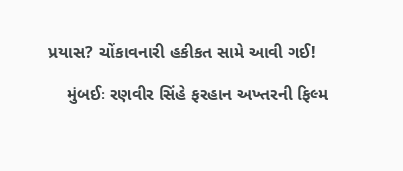પ્રયાસ? ચોંકાવનારી હકીકત સામે આવી ગઈ!

    મુંબઈઃ રણવીર સિંહે ફરહાન અખ્તરની ફિલ્મ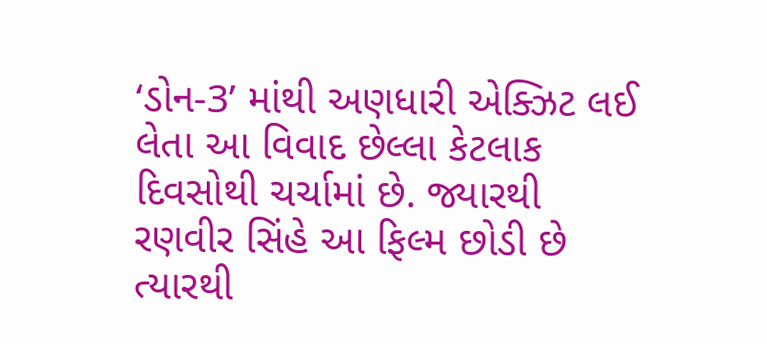‘ડોન-3’ માંથી અણધારી એક્ઝિટ લઈ લેતા આ વિવાદ છેલ્લા કેટલાક દિવસોથી ચર્ચામાં છે. જ્યારથી રણવીર સિંહે આ ફિલ્મ છોડી છે ત્યારથી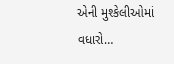એની મુશ્કેલીઓમાં વધારો…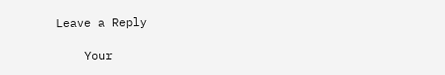Leave a Reply

    Your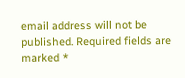email address will not be published. Required fields are marked *